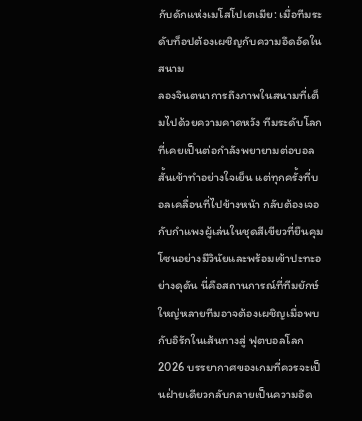กับดักแห่งเมโสโปเตเมีย: เมื่อทีมระดับท็อปต้องเผชิญกับความอึดอัดในสนาม
ลองจินตนาการถึงภาพในสนามที่เต็มไปด้วยความคาดหวัง ทีมระดับโลกที่เคยเป็นต่อกำลังพยายามต่อบอลสั้นเข้าทำอย่างใจเย็น แต่ทุกครั้งที่บอลเคลื่อนที่ไปข้างหน้า กลับต้องเจอกับกำแพงผู้เล่นในชุดสีเขียวที่ยืนคุมโซนอย่างมีวินัยและพร้อมเข้าปะทะอย่างดุดัน นี่คือสถานการณ์ที่ทีมยักษ์ใหญ่หลายทีมอาจต้องเผชิญเมื่อพบกับอิรักในเส้นทางสู่ ฟุตบอลโลก 2026 บรรยากาศของเกมที่ควรจะเป็นฝ่ายเดียวกลับกลายเป็นความอึด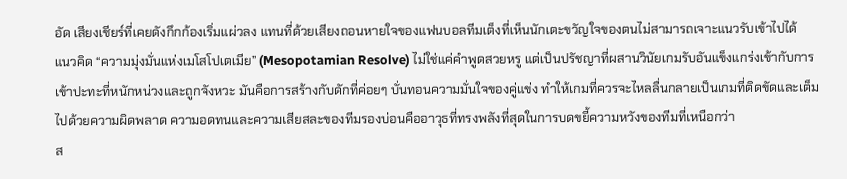อัด เสียงเชียร์ที่เคยดังกึกก้องเริ่มแผ่วลง แทนที่ด้วยเสียงถอนหายใจของแฟนบอลทีมเต็งที่เห็นนักเตะขวัญใจของตนไม่สามารถเจาะแนวรับเข้าไปได้
แนวคิด “ความมุ่งมั่นแห่งเมโสโปเตเมีย” (Mesopotamian Resolve) ไม่ใช่แค่คำพูดสวยหรู แต่เป็นปรัชญาที่ผสานวินัยเกมรับอันแข็งแกร่งเข้ากับการเข้าปะทะที่หนักหน่วงและถูกจังหวะ มันคือการสร้างกับดักที่ค่อยๆ บั่นทอนความมั่นใจของคู่แข่ง ทำให้เกมที่ควรจะไหลลื่นกลายเป็นเกมที่ติดขัดและเต็มไปด้วยความผิดพลาด ความอดทนและความเสียสละของทีมรองบ่อนคืออาวุธที่ทรงพลังที่สุดในการบดขยี้ความหวังของทีมที่เหนือกว่า
ส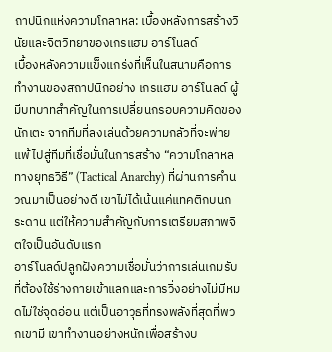ถาปนิกแห่งความโกลาหล: เบื้องหลังการสร้างวินัยและจิตวิทยาของเกรแฮม อาร์โนลด์
เบื้องหลังความแข็งแกร่งที่เห็นในสนามคือการทำงานของสถาปนิกอย่าง เกรแฮม อาร์โนลด์ ผู้มีบทบาทสำคัญในการเปลี่ยนกรอบความคิดของนักเตะ จากทีมที่ลงเล่นด้วยความกลัวที่จะพ่ายแพ้ ไปสู่ทีมที่เชื่อมั่นในการสร้าง “ความโกลาหลทางยุทธวิธี” (Tactical Anarchy) ที่ผ่านการคำนวณมาเป็นอย่างดี เขาไม่ได้เน้นแค่แทคติกบนกระดาน แต่ให้ความสำคัญกับการเตรียมสภาพจิตใจเป็นอันดับแรก
อาร์โนลด์ปลูกฝังความเชื่อมั่นว่าการเล่นเกมรับที่ต้องใช้ร่างกายเข้าแลกและการวิ่งอย่างไม่มีหมดไม่ใช่จุดอ่อน แต่เป็นอาวุธที่ทรงพลังที่สุดที่พวกเขามี เขาทำงานอย่างหนักเพื่อสร้างบ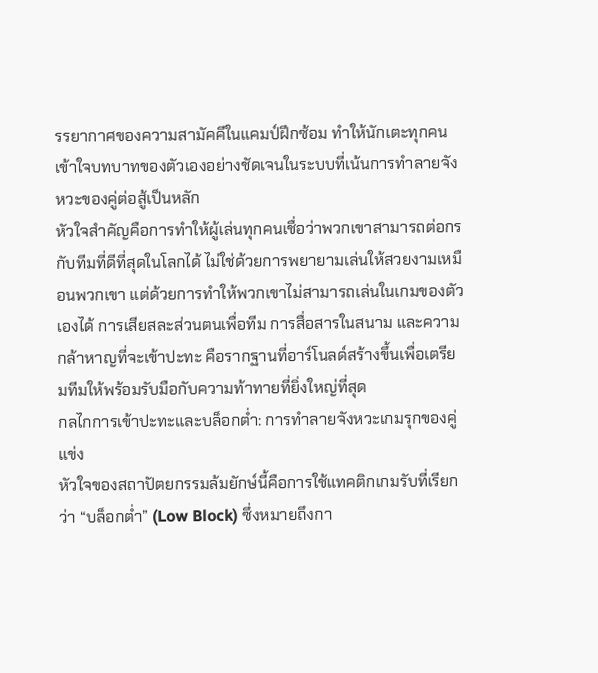รรยากาศของความสามัคคีในแคมป์ฝึกซ้อม ทำให้นักเตะทุกคนเข้าใจบทบาทของตัวเองอย่างชัดเจนในระบบที่เน้นการทำลายจังหวะของคู่ต่อสู้เป็นหลัก
หัวใจสำคัญคือการทำให้ผู้เล่นทุกคนเชื่อว่าพวกเขาสามารถต่อกรกับทีมที่ดีที่สุดในโลกได้ ไม่ใช่ด้วยการพยายามเล่นให้สวยงามเหมือนพวกเขา แต่ด้วยการทำให้พวกเขาไม่สามารถเล่นในเกมของตัวเองได้ การเสียสละส่วนตนเพื่อทีม การสื่อสารในสนาม และความกล้าหาญที่จะเข้าปะทะ คือรากฐานที่อาร์โนลด์สร้างขึ้นเพื่อเตรียมทีมให้พร้อมรับมือกับความท้าทายที่ยิ่งใหญ่ที่สุด
กลไกการเข้าปะทะและบล็อกต่ำ: การทำลายจังหวะเกมรุกของคู่แข่ง
หัวใจของสถาปัตยกรรมล้มยักษ์นี้คือการใช้แทคติกเกมรับที่เรียกว่า “บล็อกต่ำ” (Low Block) ซึ่งหมายถึงกา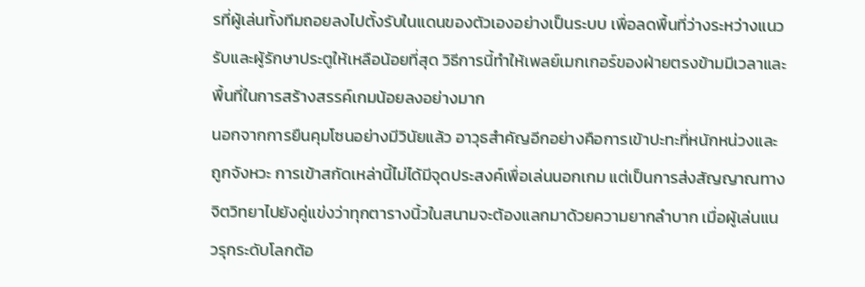รที่ผู้เล่นทั้งทีมถอยลงไปตั้งรับในแดนของตัวเองอย่างเป็นระบบ เพื่อลดพื้นที่ว่างระหว่างแนวรับและผู้รักษาประตูให้เหลือน้อยที่สุด วิธีการนี้ทำให้เพลย์เมกเกอร์ของฝ่ายตรงข้ามมีเวลาและพื้นที่ในการสร้างสรรค์เกมน้อยลงอย่างมาก
นอกจากการยืนคุมโซนอย่างมีวินัยแล้ว อาวุธสำคัญอีกอย่างคือการเข้าปะทะที่หนักหน่วงและถูกจังหวะ การเข้าสกัดเหล่านี้ไม่ได้มีจุดประสงค์เพื่อเล่นนอกเกม แต่เป็นการส่งสัญญาณทางจิตวิทยาไปยังคู่แข่งว่าทุกตารางนิ้วในสนามจะต้องแลกมาด้วยความยากลำบาก เมื่อผู้เล่นแนวรุกระดับโลกต้อ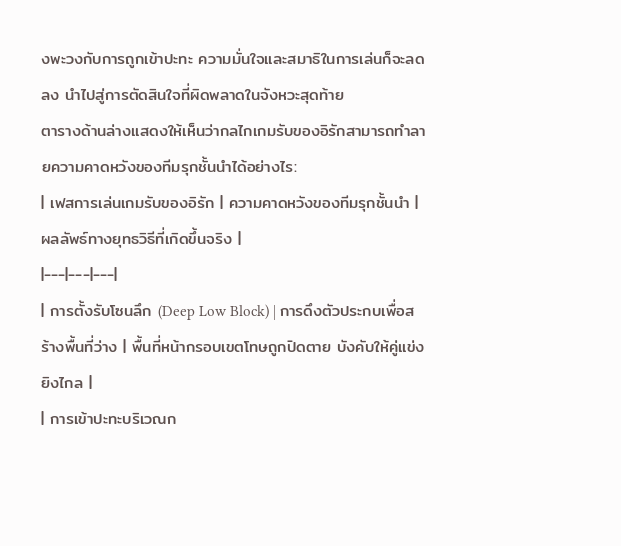งพะวงกับการถูกเข้าปะทะ ความมั่นใจและสมาธิในการเล่นก็จะลดลง นำไปสู่การตัดสินใจที่ผิดพลาดในจังหวะสุดท้าย
ตารางด้านล่างแสดงให้เห็นว่ากลไกเกมรับของอิรักสามารถทำลายความคาดหวังของทีมรุกชั้นนำได้อย่างไร:
| เฟสการเล่นเกมรับของอิรัก | ความคาดหวังของทีมรุกชั้นนำ | ผลลัพธ์ทางยุทธวิธีที่เกิดขึ้นจริง |
|---|---|---|
| การตั้งรับโซนลึก (Deep Low Block) | การดึงตัวประกบเพื่อสร้างพื้นที่ว่าง | พื้นที่หน้ากรอบเขตโทษถูกปิดตาย บังคับให้คู่แข่งยิงไกล |
| การเข้าปะทะบริเวณก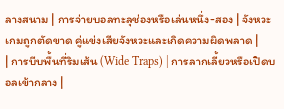ลางสนาม | การจ่ายบอลทะลุช่องหรือเล่นหนึ่ง-สอง | จังหวะเกมถูกตัดขาด คู่แข่งเสียจังหวะและเกิดความผิดพลาด |
| การบีบพื้นที่ริมเส้น (Wide Traps) | การลากเลี้ยวหรือเปิดบอลเข้ากลาง |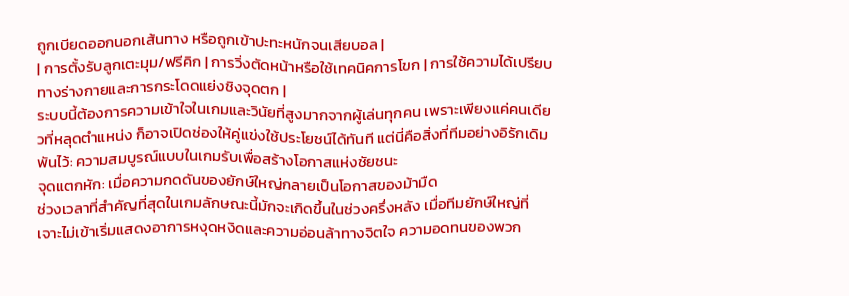ถูกเบียดออกนอกเส้นทาง หรือถูกเข้าปะทะหนักจนเสียบอล |
| การตั้งรับลูกเตะมุม/ฟรีคิก | การวิ่งตัดหน้าหรือใช้เทคนิคการโขก | การใช้ความได้เปรียบทางร่างกายและการกระโดดแย่งชิงจุดตก |
ระบบนี้ต้องการความเข้าใจในเกมและวินัยที่สูงมากจากผู้เล่นทุกคน เพราะเพียงแค่คนเดียวที่หลุดตำแหน่ง ก็อาจเปิดช่องให้คู่แข่งใช้ประโยชน์ได้ทันที แต่นี่คือสิ่งที่ทีมอย่างอิรักเดิมพันไว้: ความสมบูรณ์แบบในเกมรับเพื่อสร้างโอกาสแห่งชัยชนะ
จุดแตกหัก: เมื่อความกดดันของยักษ์ใหญ่กลายเป็นโอกาสของม้ามืด
ช่วงเวลาที่สำคัญที่สุดในเกมลักษณะนี้มักจะเกิดขึ้นในช่วงครึ่งหลัง เมื่อทีมยักษ์ใหญ่ที่เจาะไม่เข้าเริ่มแสดงอาการหงุดหงิดและความอ่อนล้าทางจิตใจ ความอดทนของพวก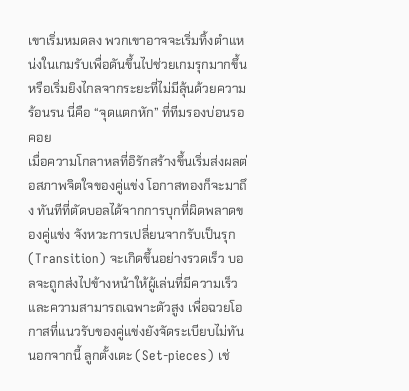เขาเริ่มหมดลง พวกเขาอาจจะเริ่มทิ้งตำแหน่งในเกมรับเพื่อดันขึ้นไปช่วยเกมรุกมากขึ้น หรือเริ่มยิงไกลจากระยะที่ไม่มีลุ้นด้วยความร้อนรน นี่คือ “จุดแตกหัก” ที่ทีมรองบ่อนรอคอย
เมื่อความโกลาหลที่อิรักสร้างขึ้นเริ่มส่งผลต่อสภาพจิตใจของคู่แข่ง โอกาสทองก็จะมาถึง ทันทีที่ตัดบอลได้จากการบุกที่ผิดพลาดของคู่แข่ง จังหวะการเปลี่ยนจากรับเป็นรุก (Transition) จะเกิดขึ้นอย่างรวดเร็ว บอลจะถูกส่งไปข้างหน้าให้ผู้เล่นที่มีความเร็วและความสามารถเฉพาะตัวสูง เพื่อฉวยโอกาสที่แนวรับของคู่แข่งยังจัดระเบียบไม่ทัน
นอกจากนี้ ลูกตั้งเตะ (Set-pieces) เช่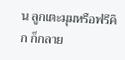น ลูกเตะมุมหรือฟรีคิก ก็กลาย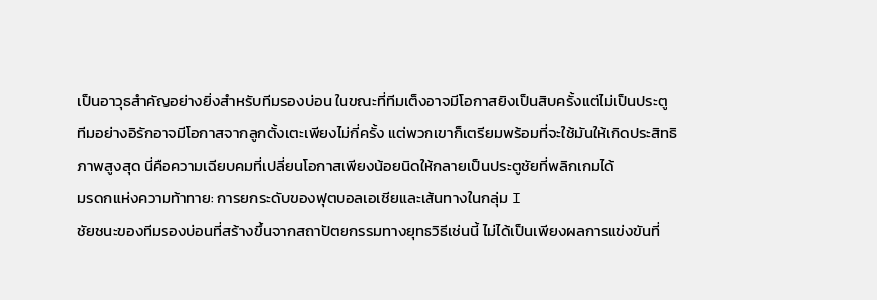เป็นอาวุธสำคัญอย่างยิ่งสำหรับทีมรองบ่อน ในขณะที่ทีมเต็งอาจมีโอกาสยิงเป็นสิบครั้งแต่ไม่เป็นประตู ทีมอย่างอิรักอาจมีโอกาสจากลูกตั้งเตะเพียงไม่กี่ครั้ง แต่พวกเขาก็เตรียมพร้อมที่จะใช้มันให้เกิดประสิทธิภาพสูงสุด นี่คือความเฉียบคมที่เปลี่ยนโอกาสเพียงน้อยนิดให้กลายเป็นประตูชัยที่พลิกเกมได้
มรดกแห่งความท้าทาย: การยกระดับของฟุตบอลเอเชียและเส้นทางในกลุ่ม I
ชัยชนะของทีมรองบ่อนที่สร้างขึ้นจากสถาปัตยกรรมทางยุทธวิธีเช่นนี้ ไม่ได้เป็นเพียงผลการแข่งขันที่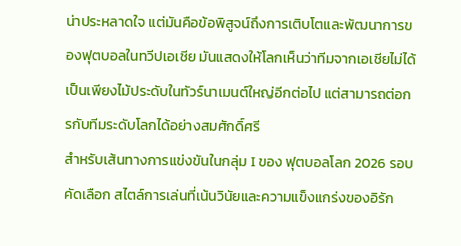น่าประหลาดใจ แต่มันคือข้อพิสูจน์ถึงการเติบโตและพัฒนาการของฟุตบอลในทวีปเอเชีย มันแสดงให้โลกเห็นว่าทีมจากเอเชียไม่ได้เป็นเพียงไม้ประดับในทัวร์นาเมนต์ใหญ่อีกต่อไป แต่สามารถต่อกรกับทีมระดับโลกได้อย่างสมศักดิ์ศรี
สำหรับเส้นทางการแข่งขันในกลุ่ม I ของ ฟุตบอลโลก 2026 รอบคัดเลือก สไตล์การเล่นที่เน้นวินัยและความแข็งแกร่งของอิรัก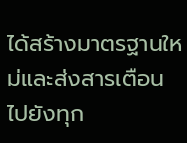ได้สร้างมาตรฐานใหม่และส่งสารเตือนไปยังทุก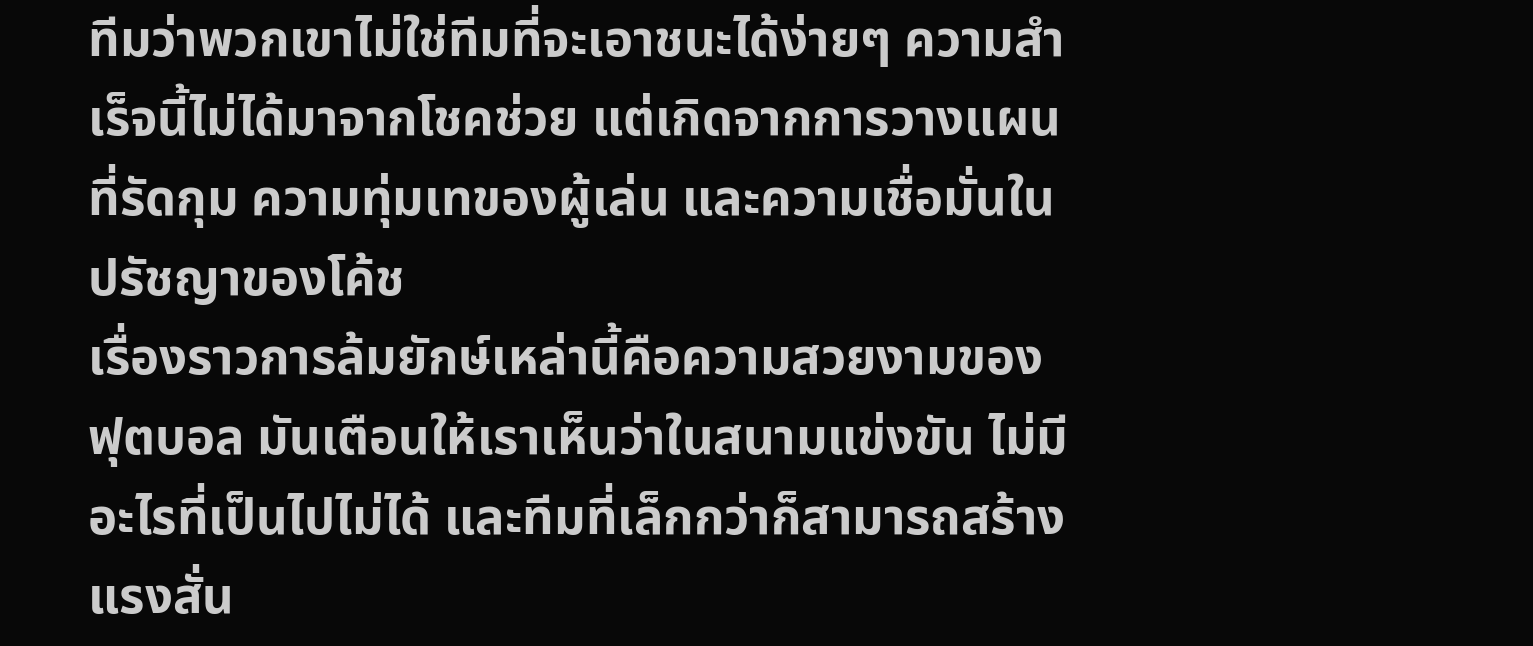ทีมว่าพวกเขาไม่ใช่ทีมที่จะเอาชนะได้ง่ายๆ ความสำเร็จนี้ไม่ได้มาจากโชคช่วย แต่เกิดจากการวางแผนที่รัดกุม ความทุ่มเทของผู้เล่น และความเชื่อมั่นในปรัชญาของโค้ช
เรื่องราวการล้มยักษ์เหล่านี้คือความสวยงามของฟุตบอล มันเตือนให้เราเห็นว่าในสนามแข่งขัน ไม่มีอะไรที่เป็นไปไม่ได้ และทีมที่เล็กกว่าก็สามารถสร้างแรงสั่น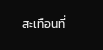สะเทือนที่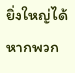ยิ่งใหญ่ได้ หากพวก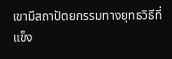เขามีสถาปัตยกรรมทางยุทธวิธีที่แข็ง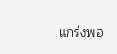แกร่งพอ